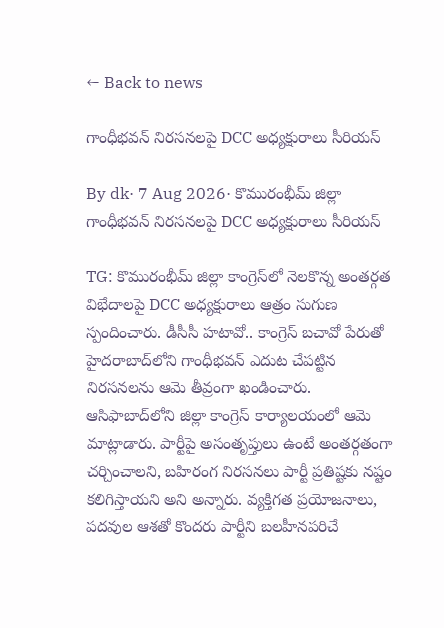← Back to news

గాంధీభవన్ నిరసనలపై DCC అధ్యక్షురాలు సీరియస్

By dk· 7 Aug 2026· కొమురంభీమ్ జిల్లా
గాంధీభవన్ నిరసనలపై DCC అధ్యక్షురాలు సీరియస్

TG: కొమురంభీమ్ జిల్లా కాంగ్రెస్‌లో నెలకొన్న అంతర్గత విభేదాలపై DCC అధ్యక్షురాలు ఆత్రం సుగుణ స్పందించారు. డీసీసీ హటావో.. కాంగ్రెస్ బచావో పేరుతో హైదరాబాద్‌లోని గాంధీభవన్ ఎదుట చేపట్టిన నిరసనలను ఆమె తీవ్రంగా ఖండించారు. ఆసిఫాబాద్‌లోని జిల్లా కాంగ్రెస్ కార్యాలయంలో ఆమె మాట్లాడారు. పార్టీపై అసంతృప్తులు ఉంటే అంతర్గతంగా చర్చించాలని, బహిరంగ నిరసనలు పార్టీ ప్రతిష్టకు నష్టం కలిగిస్తాయని అని అన్నారు. వ్యక్తిగత ప్రయోజనాలు, పదవుల ఆశతో కొందరు పార్టీని బలహీనపరిచే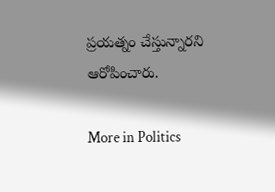ప్రయత్నం చేస్తున్నారని ఆరోపించారు.

More in Politics